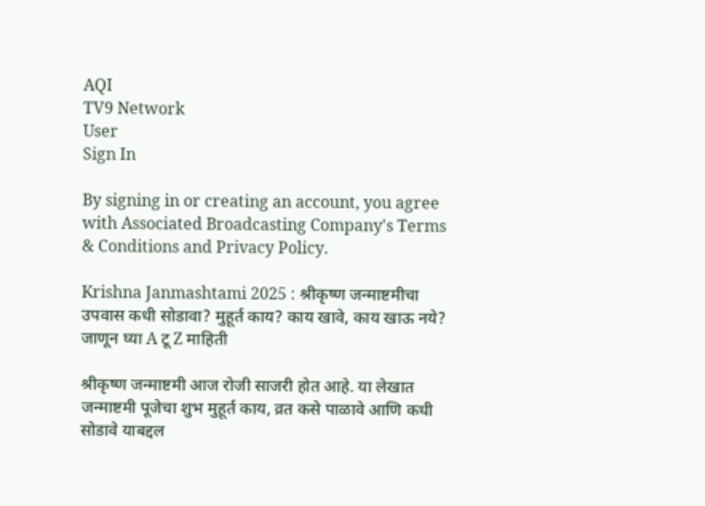AQI
TV9 Network
User
Sign In

By signing in or creating an account, you agree with Associated Broadcasting Company's Terms & Conditions and Privacy Policy.

Krishna Janmashtami 2025 : श्रीकृष्ण जन्माष्टमीचा उपवास कधी सोडावा? मुहूर्त काय? काय खावे, काय खाऊ नये? जाणून घ्या A टू Z माहिती

श्रीकृष्ण जन्माष्टमी आज रोजी साजरी होत आहे. या लेखात जन्माष्टमी पूजेचा शुभ मुहूर्त काय, व्रत कसे पाळावे आणि कधी सोडावे याबद्दल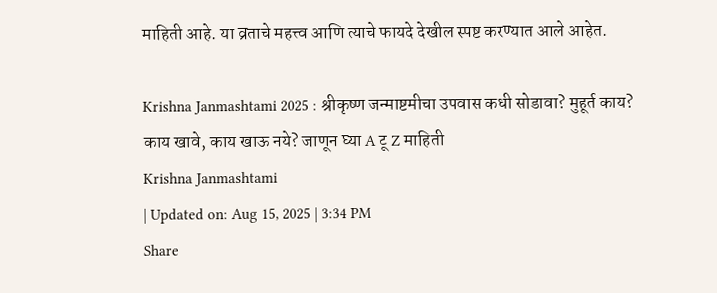माहिती आहे. या व्रताचे महत्त्व आणि त्याचे फायदे देखील स्पष्ट करण्यात आले आहेत.

Krishna Janmashtami 2025 : श्रीकृष्ण जन्माष्टमीचा उपवास कधी सोडावा? मुहूर्त काय? काय खावे, काय खाऊ नये? जाणून घ्या A टू Z माहिती
Krishna Janmashtami
| Updated on: Aug 15, 2025 | 3:34 PM
Share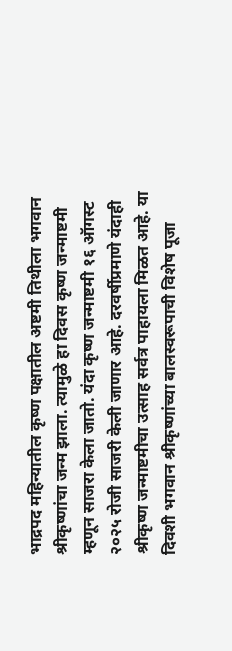भाद्रपद महिन्यातील कृष्ण पक्षातील अष्टमी तिथीला भगवान श्रीकृष्णांचा जन्म झाला. त्यामुळे हा दिवस कृष्ण जन्माष्टमी म्हणून साजरा केला जातो. यंदा कृष्ण जन्माष्टमी १६ ऑगस्ट २०२५ रोजी साजरी केली जाणार आहे. दरवर्षीप्रमाणे यंदाही श्रीकृष्ण जन्माष्टमीचा उत्साह सर्वत्र पाहायला मिळत आहे. या दिवशी भगवान श्रीकृष्णांच्या बालस्वरूपाची विशेष पूजा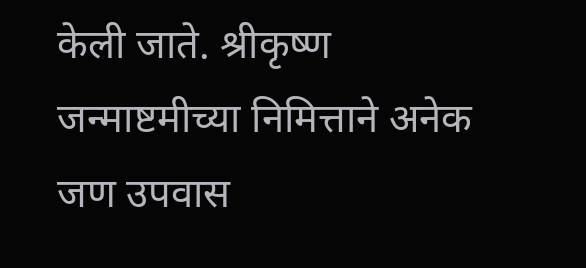केली जाते. श्रीकृष्ण जन्माष्टमीच्या निमित्ताने अनेक जण उपवास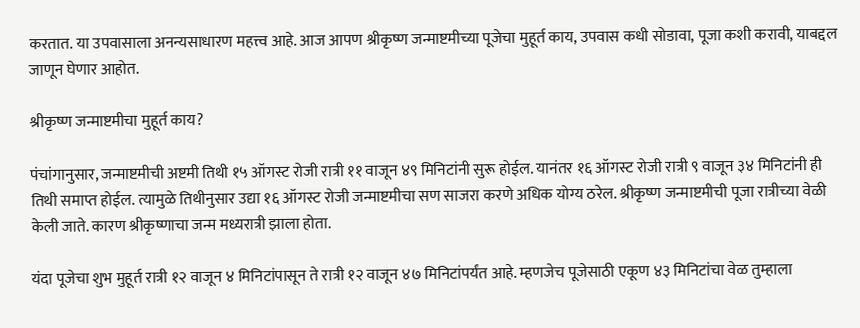करतात. या उपवासाला अनन्यसाधारण महत्त्व आहे. आज आपण श्रीकृष्ण जन्माष्टमीच्या पूजेचा मुहूर्त काय, उपवास कधी सोडावा, पूजा कशी करावी, याबद्दल जाणून घेणार आहोत.

श्रीकृष्ण जन्माष्टमीचा मुहूर्त काय?

पंचांगानुसार, जन्माष्टमीची अष्टमी तिथी १५ ऑगस्ट रोजी रात्री ११ वाजून ४९ मिनिटांनी सुरू होईल. यानंतर १६ ऑगस्ट रोजी रात्री ९ वाजून ३४ मिनिटांनी ही तिथी समाप्त होईल. त्यामुळे तिथीनुसार उद्या १६ ऑगस्ट रोजी जन्माष्टमीचा सण साजरा करणे अधिक योग्य ठरेल. श्रीकृष्ण जन्माष्टमीची पूजा रात्रीच्या वेळी केली जाते. कारण श्रीकृष्णाचा जन्म मध्यरात्री झाला होता.

यंदा पूजेचा शुभ मुहूर्त रात्री १२ वाजून ४ मिनिटांपासून ते रात्री १२ वाजून ४७ मिनिटांपर्यंत आहे. म्हणजेच पूजेसाठी एकूण ४३ मिनिटांचा वेळ तुम्हाला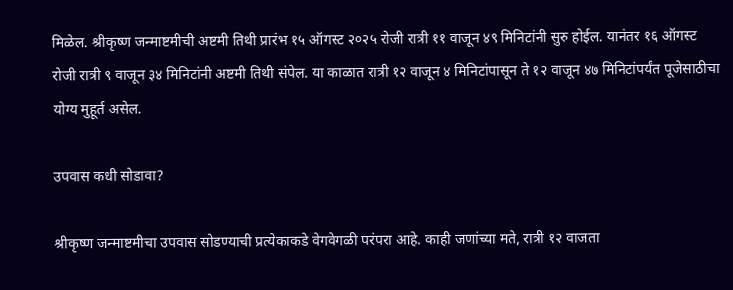मिळेल. श्रीकृष्ण जन्माष्टमीची अष्टमी तिथी प्रारंभ १५ ऑगस्ट २०२५ रोजी रात्री ११ वाजून ४९ मिनिटांनी सुरु होईल. यानंतर १६ ऑगस्ट रोजी रात्री ९ वाजून ३४ मिनिटांनी अष्टमी तिथी संपेल. या काळात रात्री १२ वाजून ४ मिनिटांपासून ते १२ वाजून ४७ मिनिटांपर्यंत पूजेसाठीचा योग्य मुहूर्त असेल.

उपवास कधी सोडावा?

श्रीकृष्ण जन्माष्टमीचा उपवास सोडण्याची प्रत्येकाकडे वेगवेगळी परंपरा आहे. काही जणांच्या मते, रात्री १२ वाजता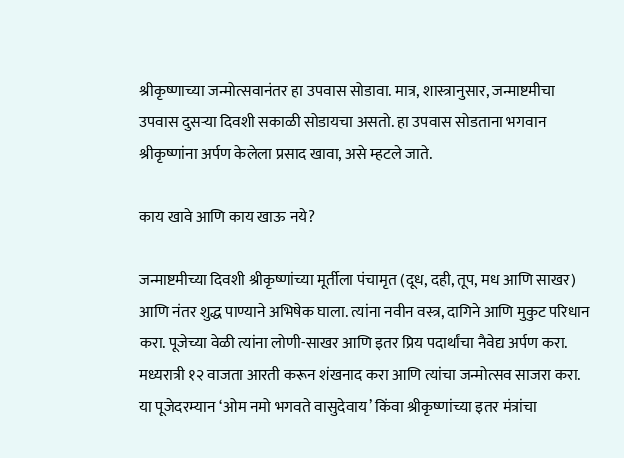श्रीकृष्णाच्या जन्मोत्सवानंतर हा उपवास सोडावा. मात्र, शास्त्रानुसार, जन्माष्टमीचा उपवास दुसऱ्या दिवशी सकाळी सोडायचा असतो. हा उपवास सोडताना भगवान श्रीकृष्णांना अर्पण केलेला प्रसाद खावा, असे म्हटले जाते.

काय खावे आणि काय खाऊ नये?

जन्माष्टमीच्या दिवशी श्रीकृष्णांच्या मूर्तीला पंचामृत (दूध, दही, तूप, मध आणि साखर) आणि नंतर शुद्ध पाण्याने अभिषेक घाला. त्यांना नवीन वस्त्र, दागिने आणि मुकुट परिधान करा. पूजेच्या वेळी त्यांना लोणी-साखर आणि इतर प्रिय पदार्थांचा नैवेद्य अर्पण करा. मध्यरात्री १२ वाजता आरती करून शंखनाद करा आणि त्यांचा जन्मोत्सव साजरा करा. या पूजेदरम्यान ‘ओम नमो भगवते वासुदेवाय’ किंवा श्रीकृष्णांच्या इतर मंत्रांचा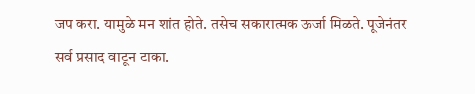जप करा. यामुळे मन शांत होते. तसेच सकारात्मक ऊर्जा मिळते. पूजेनंतर सर्व प्रसाद वाटून टाका.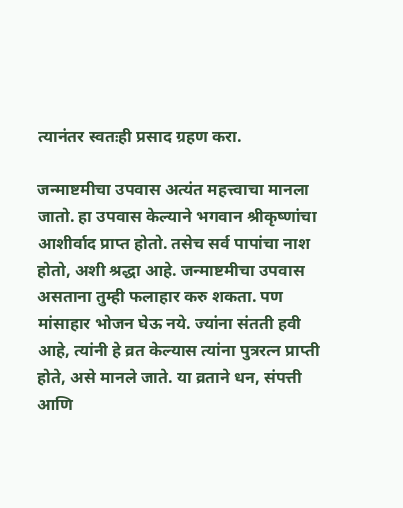त्यानंतर स्वतःही प्रसाद ग्रहण करा.

जन्माष्टमीचा उपवास अत्यंत महत्त्वाचा मानला जातो. हा उपवास केल्याने भगवान श्रीकृष्णांचा आशीर्वाद प्राप्त होतो. तसेच सर्व पापांचा नाश होतो, अशी श्रद्धा आहे. जन्माष्टमीचा उपवास असताना तुम्ही फलाहार करु शकता. पण मांसाहार भोजन घेऊ नये. ज्यांना संतती हवी आहे, त्यांनी हे व्रत केल्यास त्यांना पुत्ररत्न प्राप्ती होते, असे मानले जाते. या व्रताने धन, संपत्ती आणि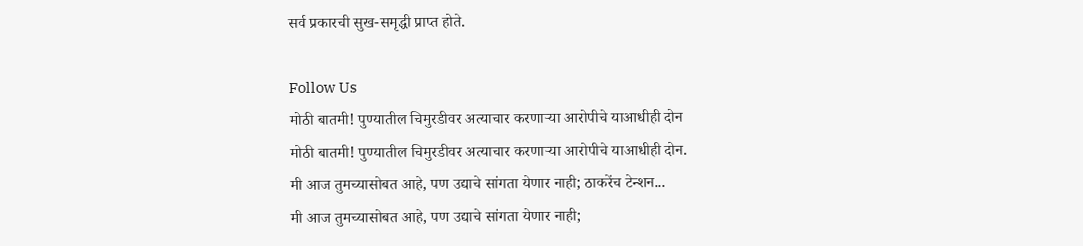सर्व प्रकारची सुख-समृद्धी प्राप्त होते.

Follow Us
मोठी बातमी! पुण्यातील चिमुरडीवर अत्याचार करणाऱ्या आरोपीचे याआधीही दोन
मोठी बातमी! पुण्यातील चिमुरडीवर अत्याचार करणाऱ्या आरोपीचे याआधीही दोन.
मी आज तुमच्यासोबत आहे, पण उद्याचे सांगता येणार नाही; ठाकरेंच टेन्शन...
मी आज तुमच्यासोबत आहे, पण उद्याचे सांगता येणार नाही;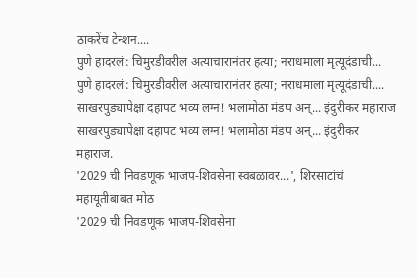ठाकरेंच टेन्शन....
पुणे हादरलं: चिमुरडीवरील अत्याचारानंतर हत्या; नराधमाला मृत्यूदंडाची...
पुणे हादरलं: चिमुरडीवरील अत्याचारानंतर हत्या; नराधमाला मृत्यूदंडाची....
साखरपुड्यापेक्षा दहापट भव्य लग्न! भलामोठा मंडप अन्... इंदुरीकर महाराज
साखरपुड्यापेक्षा दहापट भव्य लग्न! भलामोठा मंडप अन्... इंदुरीकर महाराज.
'2029 ची निवडणूक भाजप-शिवसेना स्वबळावर...', शिरसाटांचं महायूतीबाबत मोठ
'2029 ची निवडणूक भाजप-शिवसेना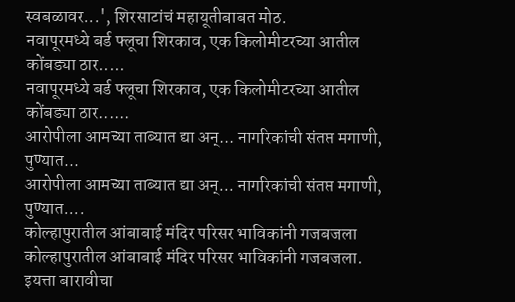स्वबळावर...', शिरसाटांचं महायूतीबाबत मोठ.
नवापूरमध्ये बर्ड फ्लूचा शिरकाव, एक किलोमीटरच्या आतील कोंबड्या ठार.....
नवापूरमध्ये बर्ड फ्लूचा शिरकाव, एक किलोमीटरच्या आतील कोंबड्या ठार......
आरोपीला आमच्या ताब्यात द्या अन्... नागरिकांची संतप्त मगाणी, पुण्यात...
आरोपीला आमच्या ताब्यात द्या अन्... नागरिकांची संतप्त मगाणी, पुण्यात....
कोल्हापुरातील आंबाबाई मंदिर परिसर भाविकांनी गजबजला
कोल्हापुरातील आंबाबाई मंदिर परिसर भाविकांनी गजबजला.
इयत्ता बारावीचा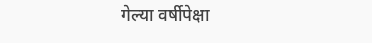गेल्या वर्षीपेक्षा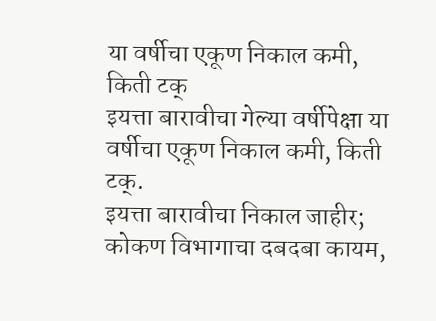या वर्षीचा एकूण निकाल कमी, किती टक्
इयत्ता बारावीचा गेल्या वर्षीपेक्षा या वर्षीचा एकूण निकाल कमी, किती टक्.
इयत्ता बारावीचा निकाल जाहीर; कोकण विभागाचा दबदबा कायम,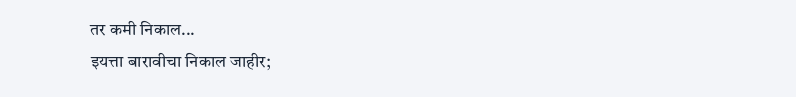तर कमी निकाल...
इयत्ता बारावीचा निकाल जाहीर;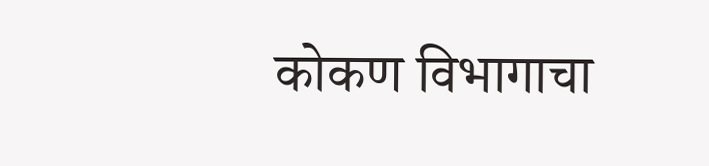कोकण विभागाचा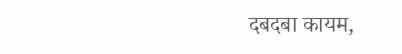दबदबा कायम,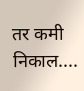तर कमी निकाल....